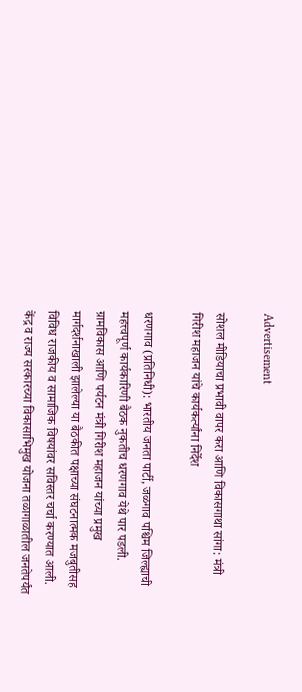Advertisement

सोशल मीडियाचा प्रभावी वापर करा आणि विकासगाथा सांगा: मंत्री गिरीश महाजन यांचे कार्यकर्त्यांना निर्देश

धरणगाव (प्रतिनिधी): भारतीय जनता पार्टी, जळगाव पश्चिम जिल्ह्याची महत्त्वपूर्ण कार्यकारिणी बैठक नुकतीच धरणगाव येथे पार पडली. ग्रामविकास आणि पर्यटन मंत्री गिरीश महाजन यांच्या प्रमुख मार्गदर्शनाखाली झालेल्या या बैठकीत पक्षाच्या संघटनात्मक मजबुतीसह विविध राजकीय व सामाजिक विषयांवर सविस्तर चर्चा करण्यात आली. केंद्र व राज्य सरकारच्या विकासाभिमुख योजना तळागाळातील जनतेपर्यंत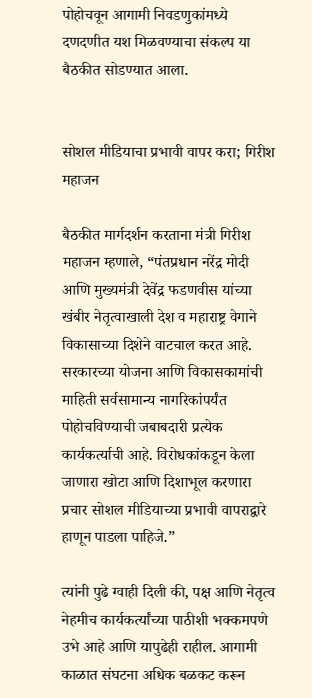पोहोचवून आगामी निवडणुकांमध्ये दणदणीत यश मिळवण्याचा संकल्प या बैठकीत सोडण्यात आला.


सोशल मीडियाचा प्रभावी वापर करा; गिरीश महाजन

बैठकीत मार्गदर्शन करताना मंत्री गिरीश महाजन म्हणाले, “पंतप्रधान नरेंद्र मोदी आणि मुख्यमंत्री देवेंद्र फडणवीस यांच्या खंबीर नेतृत्वाखाली देश व महाराष्ट्र वेगाने विकासाच्या दिशेने वाटचाल करत आहे. सरकारच्या योजना आणि विकासकामांची माहिती सर्वसामान्य नागरिकांपर्यंत पोहोचविण्याची जबाबदारी प्रत्येक कार्यकर्त्याची आहे. विरोधकांकडून केला जाणारा खोटा आणि दिशाभूल करणारा प्रचार सोशल मीडियाच्या प्रभावी वापराद्वारे हाणून पाडला पाहिजे.”

त्यांनी पुढे ग्वाही दिली की, पक्ष आणि नेतृत्व नेहमीच कार्यकर्त्यांच्या पाठीशी भक्कमपणे उभे आहे आणि यापुढेही राहील. आगामी काळात संघटना अधिक बळकट करून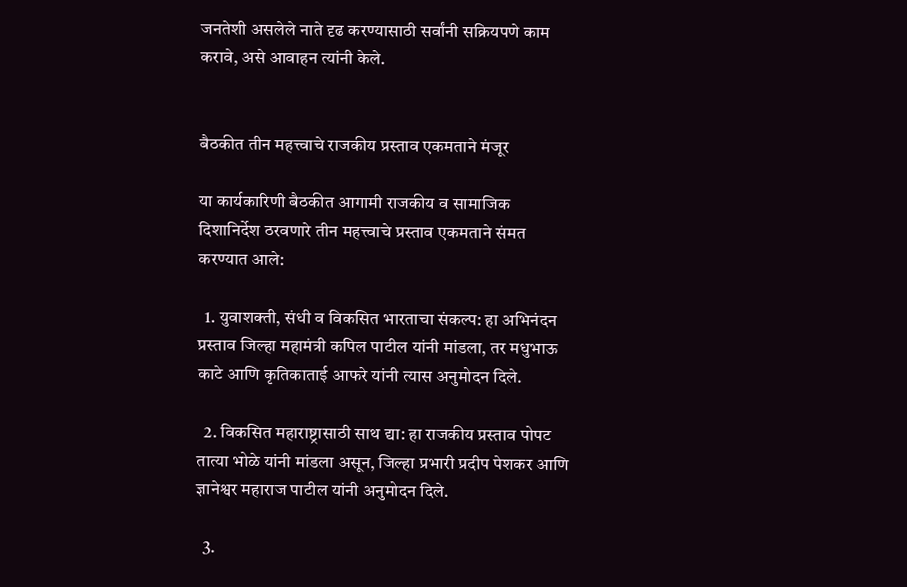जनतेशी असलेले नाते दृढ करण्यासाठी सर्वांनी सक्रियपणे काम करावे, असे आवाहन त्यांनी केले.


बैठकीत तीन महत्त्वाचे राजकीय प्रस्ताव एकमताने मंजूर

या कार्यकारिणी बैठकीत आगामी राजकीय व सामाजिक दिशानिर्देश ठरवणारे तीन महत्त्वाचे प्रस्ताव एकमताने संमत करण्यात आले:

  1. युवाशक्ती, संधी व विकसित भारताचा संकल्प: हा अभिनंदन प्रस्ताव जिल्हा महामंत्री कपिल पाटील यांनी मांडला, तर मधुभाऊ काटे आणि कृतिकाताई आफरे यांनी त्यास अनुमोदन दिले.

  2. विकसित महाराष्ट्रासाठी साथ द्या: हा राजकीय प्रस्ताव पोपट तात्या भोळे यांनी मांडला असून, जिल्हा प्रभारी प्रदीप पेशकर आणि ज्ञानेश्वर महाराज पाटील यांनी अनुमोदन दिले.

  3.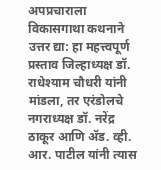अपप्रचाराला विकासगाथा कथनाने उत्तर द्या: हा महत्त्वपूर्ण प्रस्ताव जिल्हाध्यक्ष डॉ. राधेश्याम चौधरी यांनी मांडला, तर एरंडोलचे नगराध्यक्ष डॉ. नरेंद्र ठाकूर आणि ॲड. व्ही. आर. पाटील यांनी त्यास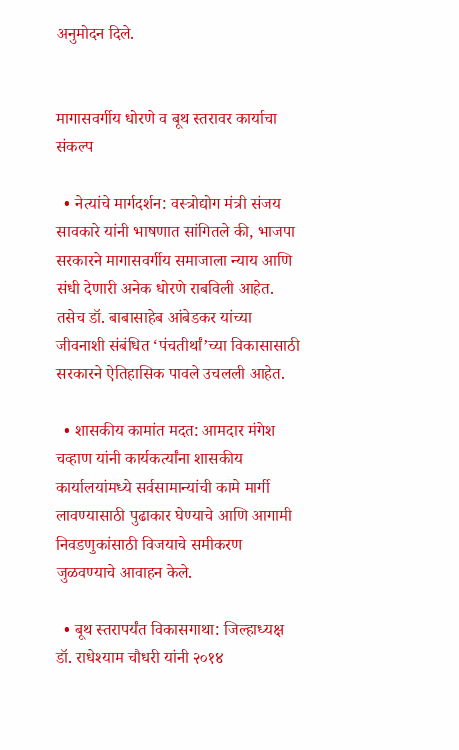अनुमोदन दिले.


मागासवर्गीय धोरणे व बूथ स्तरावर कार्याचा संकल्प

  • नेत्यांचे मार्गदर्शन: वस्त्रोद्योग मंत्री संजय सावकारे यांनी भाषणात सांगितले की, भाजपा सरकारने मागासवर्गीय समाजाला न्याय आणि संधी देणारी अनेक धोरणे राबविली आहेत. तसेच डॉ. बाबासाहेब आंबेडकर यांच्या जीवनाशी संबंधित ‘पंचतीर्थां’च्या विकासासाठी सरकारने ऐतिहासिक पावले उचलली आहेत.

  • शासकीय कामांत मदत: आमदार मंगेश चव्हाण यांनी कार्यकर्त्यांना शासकीय कार्यालयांमध्ये सर्वसामान्यांची कामे मार्गी लावण्यासाठी पुढाकार घेण्याचे आणि आगामी निवडणुकांसाठी विजयाचे समीकरण जुळवण्याचे आवाहन केले.

  • बूथ स्तरापर्यंत विकासगाथा: जिल्हाध्यक्ष डॉ. राधेश्याम चौधरी यांनी २०१४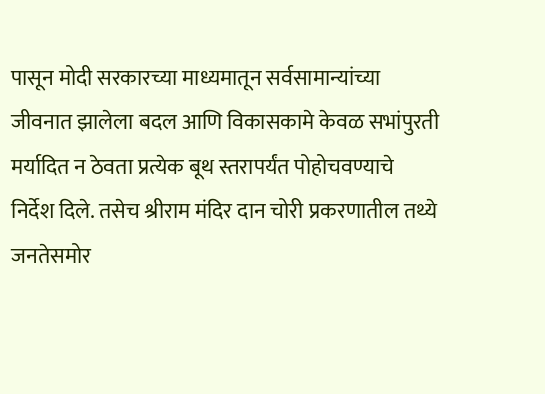पासून मोदी सरकारच्या माध्यमातून सर्वसामान्यांच्या जीवनात झालेला बदल आणि विकासकामे केवळ सभांपुरती मर्यादित न ठेवता प्रत्येक बूथ स्तरापर्यंत पोहोचवण्याचे निर्देश दिले. तसेच श्रीराम मंदिर दान चोरी प्रकरणातील तथ्ये जनतेसमोर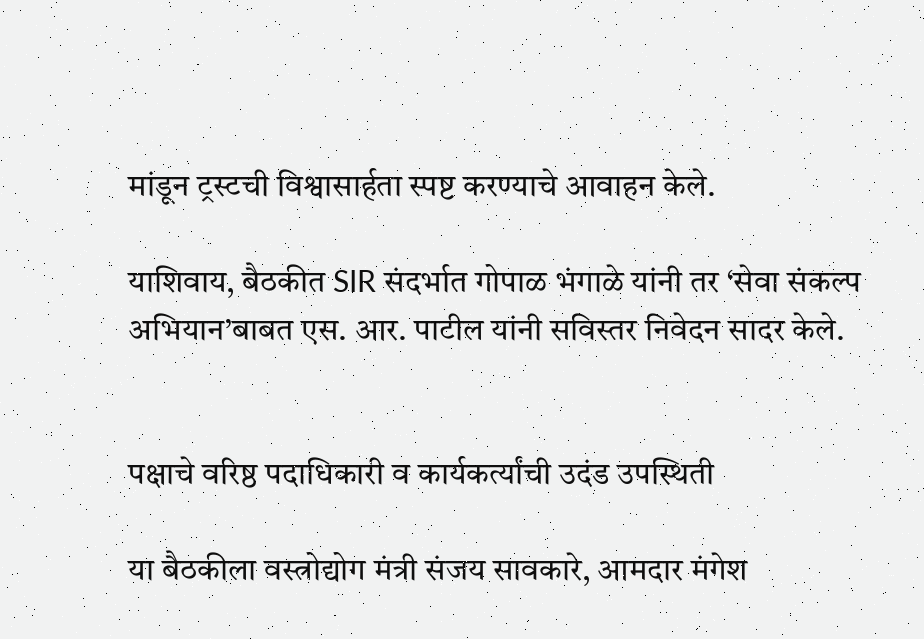मांडून ट्रस्टची विश्वासार्हता स्पष्ट करण्याचे आवाहन केले.

याशिवाय, बैठकीत SIR संदर्भात गोपाळ भंगाळे यांनी तर ‘सेवा संकल्प अभियान’बाबत एस. आर. पाटील यांनी सविस्तर निवेदन सादर केले.


पक्षाचे वरिष्ठ पदाधिकारी व कार्यकर्त्यांची उदंड उपस्थिती

या बैठकीला वस्त्रोद्योग मंत्री संजय सावकारे, आमदार मंगेश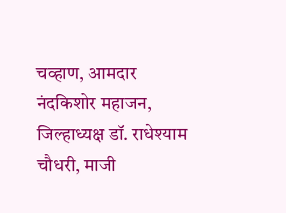चव्हाण, आमदार नंदकिशोर महाजन, जिल्हाध्यक्ष डॉ. राधेश्याम चौधरी, माजी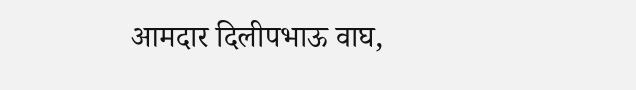आमदार दिलीपभाऊ वाघ,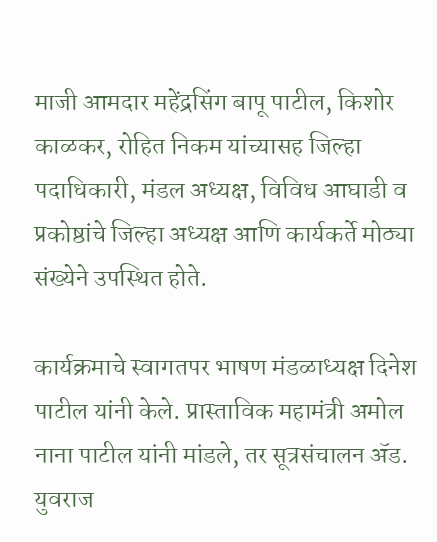माजी आमदार महेंद्रसिंग बापू पाटील, किशोर काळकर, रोहित निकम यांच्यासह जिल्हा पदाधिकारी, मंडल अध्यक्ष, विविध आघाडी व प्रकोष्ठांचे जिल्हा अध्यक्ष आणि कार्यकर्ते मोठ्या संख्येने उपस्थित होते.

कार्यक्रमाचे स्वागतपर भाषण मंडळाध्यक्ष दिनेश पाटील यांनी केले. प्रास्ताविक महामंत्री अमोल नाना पाटील यांनी मांडले, तर सूत्रसंचालन ॲड. युवराज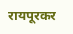रायपूरकर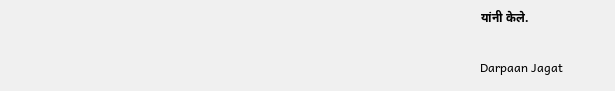यांनी केले.

Darpaan Jagat